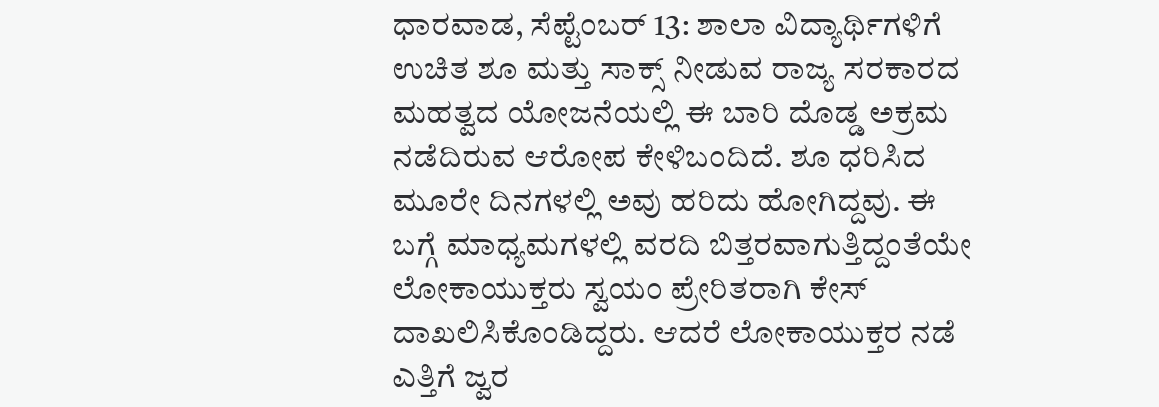ಧಾರವಾಡ, ಸೆಪ್ಟೆಂಬರ್ 13: ಶಾಲಾ ವಿದ್ಯಾರ್ಥಿಗಳಿಗೆ ಉಚಿತ ಶೂ ಮತ್ತು ಸಾಕ್ಸ್ ನೀಡುವ ರಾಜ್ಯ ಸರಕಾರದ ಮಹತ್ವದ ಯೋಜನೆಯಲ್ಲಿ ಈ ಬಾರಿ ದೊಡ್ಡ ಅಕ್ರಮ ನಡೆದಿರುವ ಆರೋಪ ಕೇಳಿಬಂದಿದೆ. ಶೂ ಧರಿಸಿದ ಮೂರೇ ದಿನಗಳಲ್ಲಿ ಅವು ಹರಿದು ಹೋಗಿದ್ದವು. ಈ ಬಗ್ಗೆ ಮಾಧ್ಯಮಗಳಲ್ಲಿ ವರದಿ ಬಿತ್ತರವಾಗುತ್ತಿದ್ದಂತೆಯೇ ಲೋಕಾಯುಕ್ತರು ಸ್ವಯಂ ಪ್ರೇರಿತರಾಗಿ ಕೇಸ್ ದಾಖಲಿಸಿಕೊಂಡಿದ್ದರು. ಆದರೆ ಲೋಕಾಯುಕ್ತರ ನಡೆ ಎತ್ತಿಗೆ ಜ್ವರ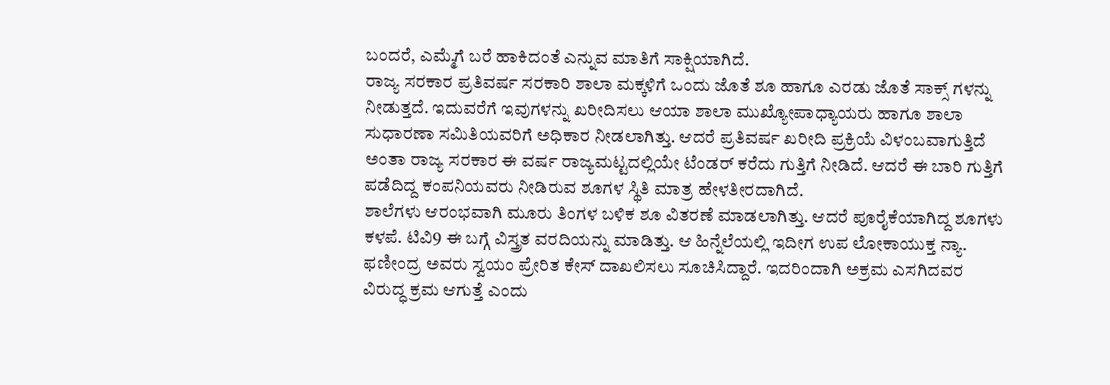ಬಂದರೆ, ಎಮ್ಮೆಗೆ ಬರೆ ಹಾಕಿದಂತೆ ಎನ್ನುವ ಮಾತಿಗೆ ಸಾಕ್ಷಿಯಾಗಿದೆ.
ರಾಜ್ಯ ಸರಕಾರ ಪ್ರತಿವರ್ಷ ಸರಕಾರಿ ಶಾಲಾ ಮಕ್ಕಳಿಗೆ ಒಂದು ಜೊತೆ ಶೂ ಹಾಗೂ ಎರಡು ಜೊತೆ ಸಾಕ್ಸ್ ಗಳನ್ನು ನೀಡುತ್ತದೆ. ಇದುವರೆಗೆ ಇವುಗಳನ್ನು ಖರೀದಿಸಲು ಆಯಾ ಶಾಲಾ ಮುಖ್ಯೋಪಾಧ್ಯಾಯರು ಹಾಗೂ ಶಾಲಾ ಸುಧಾರಣಾ ಸಮಿತಿಯವರಿಗೆ ಅಧಿಕಾರ ನೀಡಲಾಗಿತ್ತು. ಆದರೆ ಪ್ರತಿವರ್ಷ ಖರೀದಿ ಪ್ರಕ್ರಿಯೆ ವಿಳಂಬವಾಗುತ್ತಿದೆ ಅಂತಾ ರಾಜ್ಯ ಸರಕಾರ ಈ ವರ್ಷ ರಾಜ್ಯಮಟ್ಟದಲ್ಲಿಯೇ ಟೆಂಡರ್ ಕರೆದು ಗುತ್ತಿಗೆ ನೀಡಿದೆ. ಆದರೆ ಈ ಬಾರಿ ಗುತ್ತಿಗೆ ಪಡೆದಿದ್ದ ಕಂಪನಿಯವರು ನೀಡಿರುವ ಶೂಗಳ ಸ್ಥಿತಿ ಮಾತ್ರ ಹೇಳತೀರದಾಗಿದೆ.
ಶಾಲೆಗಳು ಆರಂಭವಾಗಿ ಮೂರು ತಿಂಗಳ ಬಳಿಕ ಶೂ ವಿತರಣೆ ಮಾಡಲಾಗಿತ್ತು. ಆದರೆ ಪೂರೈಕೆಯಾಗಿದ್ದ ಶೂಗಳು ಕಳಪೆ. ಟಿವಿ9 ಈ ಬಗ್ಗೆ ವಿಸ್ತ್ರತ ವರದಿಯನ್ನು ಮಾಡಿತ್ತು. ಆ ಹಿನ್ನೆಲೆಯಲ್ಲಿ ಇದೀಗ ಉಪ ಲೋಕಾಯುಕ್ತ ನ್ಯಾ. ಫಣೀಂದ್ರ ಅವರು ಸ್ವಯಂ ಪ್ರೇರಿತ ಕೇಸ್ ದಾಖಲಿಸಲು ಸೂಚಿಸಿದ್ದಾರೆ. ಇದರಿಂದಾಗಿ ಅಕ್ರಮ ಎಸಗಿದವರ ವಿರುದ್ಧ ಕ್ರಮ ಆಗುತ್ತೆ ಎಂದು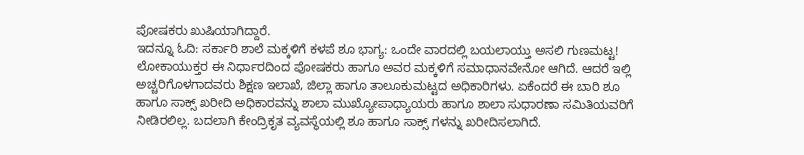ಪೋಷಕರು ಖುಷಿಯಾಗಿದ್ದಾರೆ.
ಇದನ್ನೂ ಓದಿ: ಸರ್ಕಾರಿ ಶಾಲೆ ಮಕ್ಕಳಿಗೆ ಕಳಪೆ ಶೂ ಭಾಗ್ಯ: ಒಂದೇ ವಾರದಲ್ಲಿ ಬಯಲಾಯ್ತು ಅಸಲಿ ಗುಣಮಟ್ಟ!
ಲೋಕಾಯುಕ್ತರ ಈ ನಿರ್ಧಾರದಿಂದ ಪೋಷಕರು ಹಾಗೂ ಅವರ ಮಕ್ಕಳಿಗೆ ಸಮಾಧಾನವೇನೋ ಆಗಿದೆ. ಆದರೆ ಇಲ್ಲಿ ಅಚ್ಚರಿಗೊಳಗಾದವರು ಶಿಕ್ಷಣ ಇಲಾಖೆ, ಜಿಲ್ಲಾ ಹಾಗೂ ತಾಲೂಕುಮಟ್ಟದ ಅಧಿಕಾರಿಗಳು. ಏಕೆಂದರೆ ಈ ಬಾರಿ ಶೂ ಹಾಗೂ ಸಾಕ್ಸ್ ಖರೀದಿ ಅಧಿಕಾರವನ್ನು ಶಾಲಾ ಮುಖ್ಯೋಪಾಧ್ಯಾಯರು ಹಾಗೂ ಶಾಲಾ ಸುಧಾರಣಾ ಸಮಿತಿಯವರಿಗೆ ನೀಡಿರಲಿಲ್ಲ. ಬದಲಾಗಿ ಕೇಂದ್ರಿಕೃತ ವ್ಯವಸ್ಥೆಯಲ್ಲಿ ಶೂ ಹಾಗೂ ಸಾಕ್ಸ್ ಗಳನ್ನು ಖರೀದಿಸಲಾಗಿದೆ.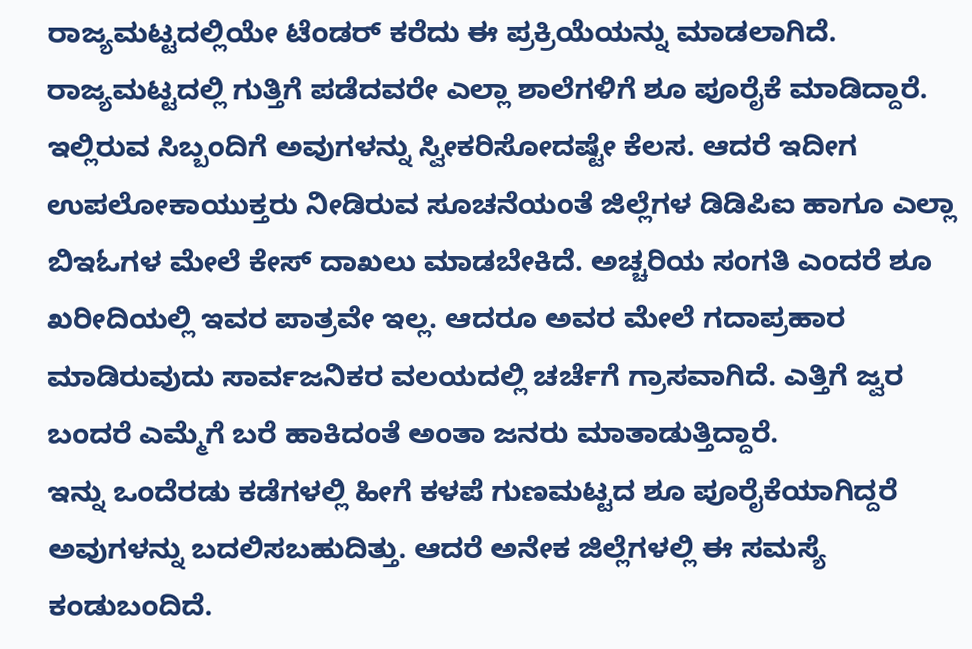ರಾಜ್ಯಮಟ್ಟದಲ್ಲಿಯೇ ಟೆಂಡರ್ ಕರೆದು ಈ ಪ್ರಕ್ರಿಯೆಯನ್ನು ಮಾಡಲಾಗಿದೆ. ರಾಜ್ಯಮಟ್ಟದಲ್ಲಿ ಗುತ್ತಿಗೆ ಪಡೆದವರೇ ಎಲ್ಲಾ ಶಾಲೆಗಳಿಗೆ ಶೂ ಪೂರೈಕೆ ಮಾಡಿದ್ದಾರೆ. ಇಲ್ಲಿರುವ ಸಿಬ್ಬಂದಿಗೆ ಅವುಗಳನ್ನು ಸ್ವೀಕರಿಸೋದಷ್ಟೇ ಕೆಲಸ. ಆದರೆ ಇದೀಗ ಉಪಲೋಕಾಯುಕ್ತರು ನೀಡಿರುವ ಸೂಚನೆಯಂತೆ ಜಿಲ್ಲೆಗಳ ಡಿಡಿಪಿಐ ಹಾಗೂ ಎಲ್ಲಾ ಬಿಇಓಗಳ ಮೇಲೆ ಕೇಸ್ ದಾಖಲು ಮಾಡಬೇಕಿದೆ. ಅಚ್ಚರಿಯ ಸಂಗತಿ ಎಂದರೆ ಶೂ ಖರೀದಿಯಲ್ಲಿ ಇವರ ಪಾತ್ರವೇ ಇಲ್ಲ. ಆದರೂ ಅವರ ಮೇಲೆ ಗದಾಪ್ರಹಾರ ಮಾಡಿರುವುದು ಸಾರ್ವಜನಿಕರ ವಲಯದಲ್ಲಿ ಚರ್ಚೆಗೆ ಗ್ರಾಸವಾಗಿದೆ. ಎತ್ತಿಗೆ ಜ್ವರ ಬಂದರೆ ಎಮ್ಮೆಗೆ ಬರೆ ಹಾಕಿದಂತೆ ಅಂತಾ ಜನರು ಮಾತಾಡುತ್ತಿದ್ದಾರೆ.
ಇನ್ನು ಒಂದೆರಡು ಕಡೆಗಳಲ್ಲಿ ಹೀಗೆ ಕಳಪೆ ಗುಣಮಟ್ಟದ ಶೂ ಪೂರೈಕೆಯಾಗಿದ್ದರೆ ಅವುಗಳನ್ನು ಬದಲಿಸಬಹುದಿತ್ತು. ಆದರೆ ಅನೇಕ ಜಿಲ್ಲೆಗಳಲ್ಲಿ ಈ ಸಮಸ್ಯೆ ಕಂಡುಬಂದಿದೆ.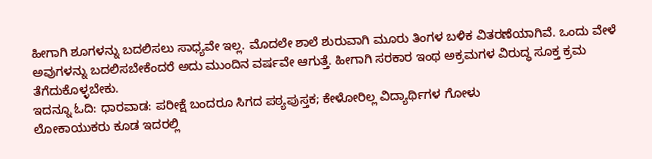ಹೀಗಾಗಿ ಶೂಗಳನ್ನು ಬದಲಿಸಲು ಸಾಧ್ಯವೇ ಇಲ್ಲ. ಮೊದಲೇ ಶಾಲೆ ಶುರುವಾಗಿ ಮೂರು ತಿಂಗಳ ಬಳಿಕ ವಿತರಣೆಯಾಗಿವೆ. ಒಂದು ವೇಳೆ ಅವುಗಳನ್ನು ಬದಲಿಸಬೇಕೆಂದರೆ ಅದು ಮುಂದಿನ ವರ್ಷವೇ ಆಗುತ್ತೆ. ಹೀಗಾಗಿ ಸರಕಾರ ಇಂಥ ಅಕ್ರಮಗಳ ವಿರುದ್ಧ ಸೂಕ್ತ ಕ್ರಮ ತೆಗೆದುಕೊಳ್ಳಬೇಕು.
ಇದನ್ನೂ ಓದಿ: ಧಾರವಾಡ: ಪರೀಕ್ಷೆ ಬಂದರೂ ಸಿಗದ ಪಠ್ಯಪುಸ್ತಕ; ಕೇಳೋರಿಲ್ಲ ವಿದ್ಯಾರ್ಥಿಗಳ ಗೋಳು
ಲೋಕಾಯುಕರು ಕೂಡ ಇದರಲ್ಲಿ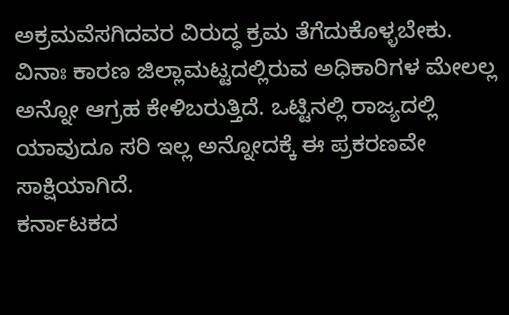ಅಕ್ರಮವೆಸಗಿದವರ ವಿರುದ್ಧ ಕ್ರಮ ತೆಗೆದುಕೊಳ್ಳಬೇಕು. ವಿನಾಃ ಕಾರಣ ಜಿಲ್ಲಾಮಟ್ಟದಲ್ಲಿರುವ ಅಧಿಕಾರಿಗಳ ಮೇಲಲ್ಲ ಅನ್ನೋ ಆಗ್ರಹ ಕೇಳಿಬರುತ್ತಿದೆ. ಒಟ್ಟಿನಲ್ಲಿ ರಾಜ್ಯದಲ್ಲಿ ಯಾವುದೂ ಸರಿ ಇಲ್ಲ ಅನ್ನೋದಕ್ಕೆ ಈ ಪ್ರಕರಣವೇ ಸಾಕ್ಷಿಯಾಗಿದೆ.
ಕರ್ನಾಟಕದ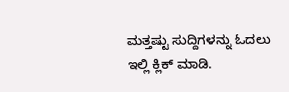ಮತ್ತಷ್ಟು ಸುದ್ದಿಗಳನ್ನು ಓದಲು ಇಲ್ಲಿ ಕ್ಲಿಕ್ ಮಾಡಿ.